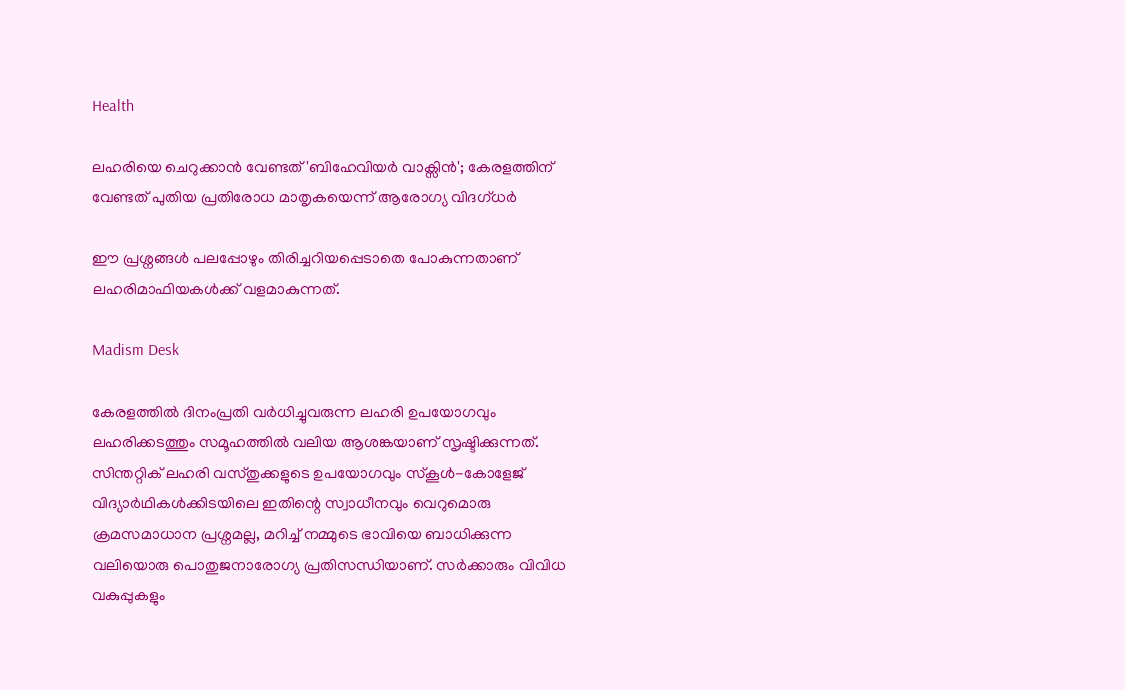Health

ലഹരിയെ ചെറുക്കാൻ വേണ്ടത് 'ബിഹേവിയർ വാക്സിൻ'; കേരളത്തിന് വേണ്ടത് പുതിയ പ്രതിരോധ മാതൃകയെന്ന് ആരോഗ്യ വിദഗ്ധർ

ഈ പ്രശ്നങ്ങൾ പലപ്പോഴും തിരിച്ചറിയപ്പെടാതെ പോകുന്നതാണ് ലഹരിമാഫിയകൾക്ക് വളമാകുന്നത്.

Madism Desk

കേരളത്തിൽ ദിനംപ്രതി വർധിച്ചുവരുന്ന ലഹരി ഉപയോഗവും ലഹരിക്കടത്തും സമൂഹത്തിൽ വലിയ ആശങ്കയാണ് സൃഷ്ടിക്കുന്നത്. സിന്തറ്റിക് ലഹരി വസ്തുക്കളുടെ ഉപയോഗവും സ്കൂൾ-കോളേജ് വിദ്യാർഥികൾക്കിടയിലെ ഇതിന്റെ സ്വാധീനവും വെറുമൊരു ക്രമസമാധാന പ്രശ്നമല്ല, മറിച്ച് നമ്മുടെ ഭാവിയെ ബാധിക്കുന്ന വലിയൊരു പൊതുജനാരോഗ്യ പ്രതിസന്ധിയാണ്. സർക്കാരും വിവിധ വകുപ്പുകളും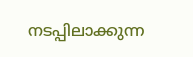നടപ്പിലാക്കുന്ന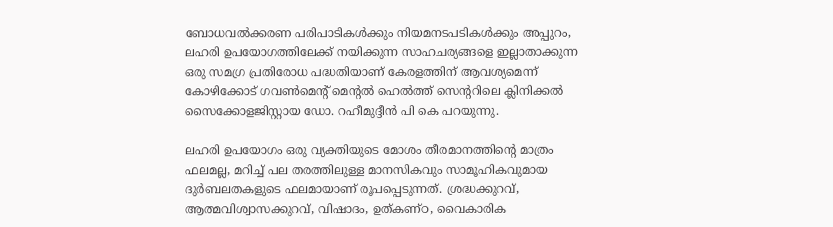ബോധവൽക്കരണ പരിപാടികൾക്കും നിയമനടപടികൾക്കും അപ്പുറം, ലഹരി ഉപയോഗത്തിലേക്ക് നയിക്കുന്ന സാഹചര്യങ്ങളെ ഇല്ലാതാക്കുന്ന ഒരു സമഗ്ര പ്രതിരോധ പദ്ധതിയാണ് കേരളത്തിന് ആവശ്യമെന്ന് കോഴിക്കോട് ഗവൺമെന്റ് മെന്റൽ ഹെൽത്ത് സെന്ററിലെ ക്ലിനിക്കൽ സൈക്കോളജിസ്റ്റായ ഡോ. റഹീമുദ്ദീൻ പി കെ പറയുന്നു.

ലഹരി ഉപയോഗം ഒരു വ്യക്തിയുടെ മോശം തീരമാനത്തിന്റെ മാത്രം ഫലമല്ല, മറിച്ച് പല തരത്തിലുള്ള മാനസികവും സാമൂഹികവുമായ ദു‍ർബലതകളുടെ ഫലമായാണ് രൂപപ്പെടുന്നത്. ശ്രദ്ധക്കുറവ്, ആത്മവിശ്വാസക്കുറവ്, വിഷാദം, ഉത്കണ്ഠ, വൈകാരിക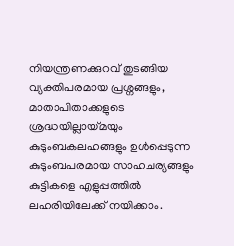നിയന്ത്രണക്കുറവ് തുടങ്ങിയ വ്യക്തിപരമായ പ്രശ്നങ്ങളും, മാതാപിതാക്കളുടെ ശ്രദ്ധയില്ലായ്മയും കുടുംബകലഹങ്ങളും ഉൾപ്പെടുന്ന കുടുംബപരമായ സാഹചര്യങ്ങളും കുട്ടികളെ എളുപ്പത്തിൽ ലഹരിയിലേക്ക് നയിക്കാം.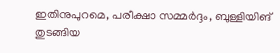ഇതിനുപുറമെ, പരീക്ഷാ സമ്മർദ്ദം, ബുള്ളിയിങ് തുടങ്ങിയ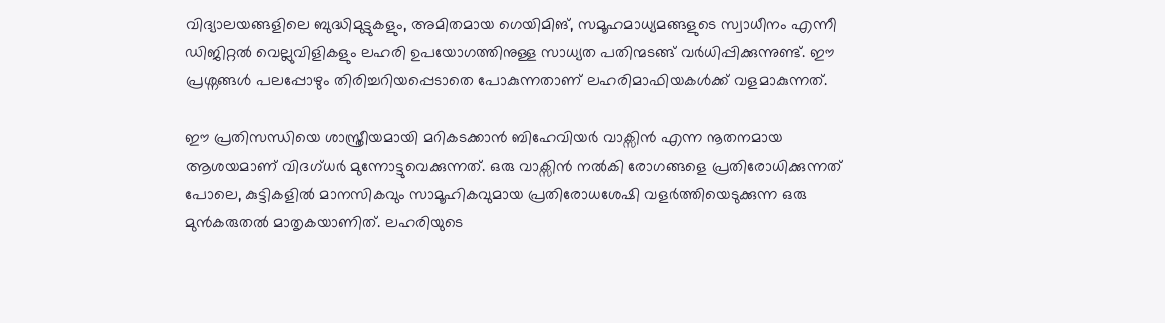വിദ്യാലയങ്ങളിലെ ബുദ്ധിമുട്ടുകളും, അമിതമായ ഗെയിമിങ്, സമൂഹമാധ്യമങ്ങളുടെ സ്വാധീനം എന്നീ ഡിജിറ്റൽ വെല്ലുവിളികളും ലഹരി ഉപയോഗത്തിനുള്ള സാധ്യത പതിന്മടങ്ങ് വർധിപ്പിക്കുന്നുണ്ട്. ഈ പ്രശ്നങ്ങൾ പലപ്പോഴും തിരിച്ചറിയപ്പെടാതെ പോകുന്നതാണ് ലഹരിമാഫിയകൾക്ക് വളമാകുന്നത്.

ഈ പ്രതിസന്ധിയെ ശാസ്ത്രീയമായി മറികടക്കാൻ ബിഹേവിയ‍ർ വാക്സിൻ എന്ന നൂതനമായ ആശയമാണ് വിദഗ്ധർ മുന്നോട്ടുവെക്കുന്നത്. ഒരു വാക്സിൻ നൽകി രോഗങ്ങളെ പ്രതിരോധിക്കുന്നത് പോലെ, കുട്ടികളിൽ മാനസികവും സാമൂഹികവുമായ പ്രതിരോധശേഷി വളർത്തിയെടുക്കുന്ന ഒരു മുൻകരുതൽ മാതൃകയാണിത്. ലഹരിയുടെ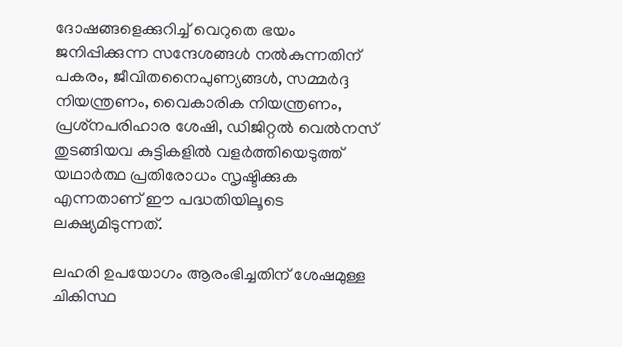ദോഷങ്ങളെക്കുറിച്ച് വെറുതെ ഭയം ജനിപ്പിക്കുന്ന സന്ദേശങ്ങൾ നൽകുന്നതിന് പകരം, ജീവിതനൈപുണ്യങ്ങൾ, സമ്മർദ്ദ നിയന്ത്രണം, വൈകാരിക നിയന്ത്രണം, പ്രശ്‌നപരിഹാര ശേഷി, ഡിജിറ്റൽ വെൽനസ് തുടങ്ങിയവ കുട്ടികളിൽ വളർത്തിയെടുത്ത് യഥാർത്ഥ പ്രതിരോധം സൃഷ്ടിക്കുക എന്നതാണ് ഈ പദ്ധതിയിലൂടെ ലക്ഷ്യമിടുന്നത്.

ലഹരി ഉപയോഗം ആരംഭിച്ചതിന് ശേഷമുള്ള ചികിസ്ഥ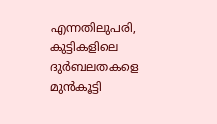എന്നതിലുപരി, കുട്ടികളിലെ ദുർബലതകളെ മുൻകൂട്ടി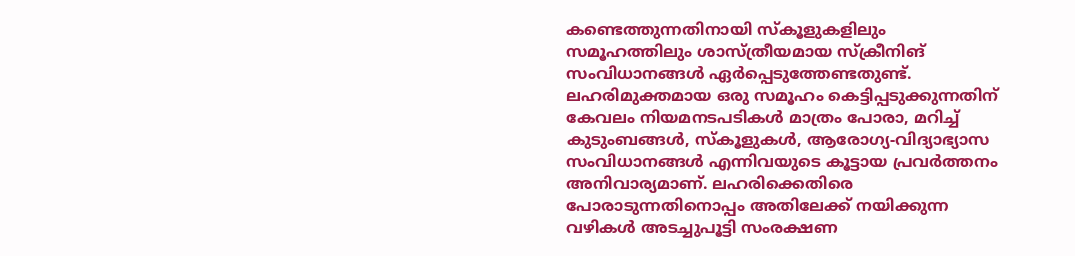കണ്ടെത്തുന്നതിനായി സ്കൂളുകളിലും സമൂഹത്തിലും ശാസ്ത്രീയമായ സ്ക്രീനിങ് സംവിധാനങ്ങൾ ഏ‍ർപ്പെടുത്തേണ്ടതുണ്ട്. ലഹരിമുക്തമായ ഒരു സമൂഹം കെട്ടിപ്പടുക്കുന്നതിന് കേവലം നിയമനടപടികൾ മാത്രം പോരാ, മറിച്ച് കുടുംബങ്ങൾ, സ്കൂളുകൾ, ആരോഗ്യ-വിദ്യാഭ്യാസ സംവിധാനങ്ങൾ എന്നിവയുടെ കൂട്ടായ പ്രവർത്തനം അനിവാര്യമാണ്. ലഹരിക്കെതിരെ പോരാടുന്നതിനൊപ്പം അതിലേക്ക് നയിക്കുന്ന വഴികൾ അടച്ചുപൂട്ടി സംരക്ഷണ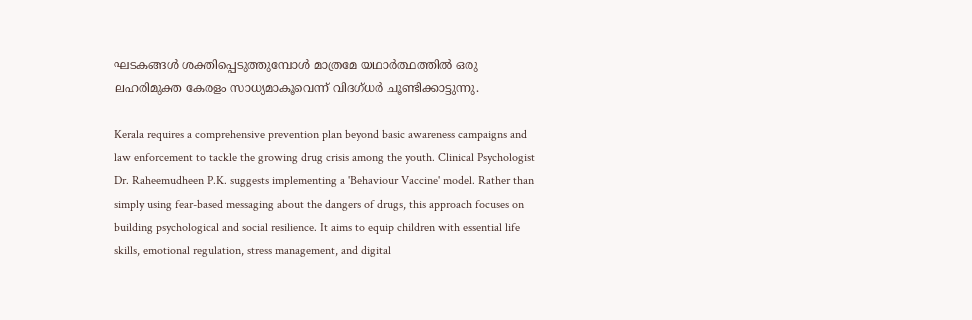ഘടകങ്ങൾ ശക്തിപ്പെടുത്തുമ്പോൾ മാത്രമേ യഥാർത്ഥത്തിൽ ഒരു ലഹരിമുക്ത കേരളം സാധ്യമാകൂവെന്ന് വിദഗ്ധർ ചൂണ്ടിക്കാട്ടുന്നു.

Kerala requires a comprehensive prevention plan beyond basic awareness campaigns and law enforcement to tackle the growing drug crisis among the youth. Clinical Psychologist Dr. Raheemudheen P.K. suggests implementing a 'Behaviour Vaccine' model. Rather than simply using fear-based messaging about the dangers of drugs, this approach focuses on building psychological and social resilience. It aims to equip children with essential life skills, emotional regulation, stress management, and digital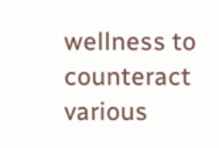wellness to counteract various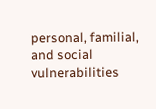personal, familial, and social vulnerabilities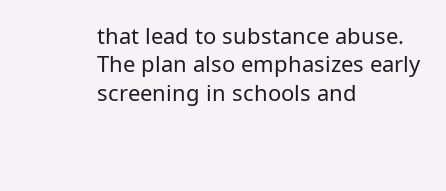that lead to substance abuse. The plan also emphasizes early screening in schools and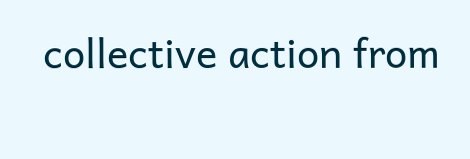collective action from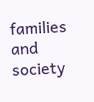families and society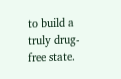to build a truly drug-free state.